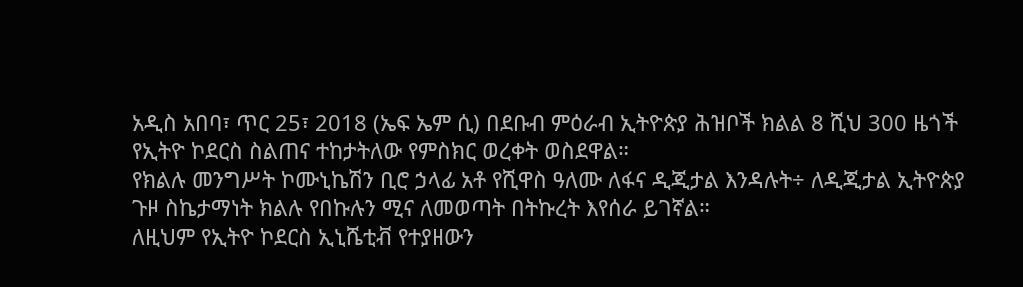አዲስ አበባ፣ ጥር 25፣ 2018 (ኤፍ ኤም ሲ) በደቡብ ምዕራብ ኢትዮጵያ ሕዝቦች ክልል 8 ሺህ 300 ዜጎች የኢትዮ ኮደርስ ስልጠና ተከታትለው የምስክር ወረቀት ወስደዋል።
የክልሉ መንግሥት ኮሙኒኬሽን ቢሮ ኃላፊ አቶ የሺዋስ ዓለሙ ለፋና ዲጂታል እንዳሉት÷ ለዲጂታል ኢትዮጵያ ጉዞ ስኬታማነት ክልሉ የበኩሉን ሚና ለመወጣት በትኩረት እየሰራ ይገኛል።
ለዚህም የኢትዮ ኮደርስ ኢኒሼቲቭ የተያዘውን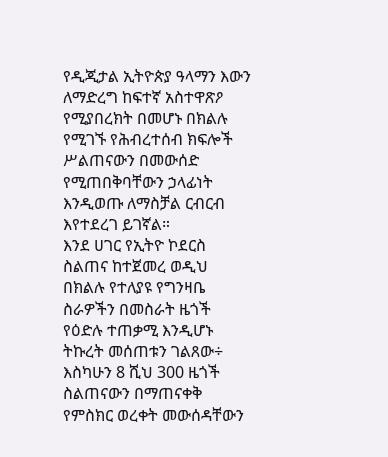የዲጂታል ኢትዮጵያ ዓላማን እውን ለማድረግ ከፍተኛ አስተዋጽዖ የሚያበረክት በመሆኑ በክልሉ የሚገኙ የሕብረተሰብ ክፍሎች ሥልጠናውን በመውሰድ የሚጠበቅባቸውን ኃላፊነት እንዲወጡ ለማስቻል ርብርብ እየተደረገ ይገኛል።
እንደ ሀገር የኢትዮ ኮደርስ ስልጠና ከተጀመረ ወዲህ በክልሉ የተለያዩ የግንዛቤ ስራዎችን በመስራት ዜጎች የዕድሉ ተጠቃሚ እንዲሆኑ ትኩረት መሰጠቱን ገልጸው÷ እስካሁን 8 ሺህ 300 ዜጎች ስልጠናውን በማጠናቀቅ የምስክር ወረቀት መውሰዳቸውን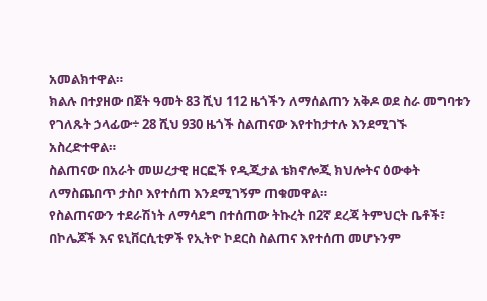አመልክተዋል።
ክልሉ በተያዘው በጀት ዓመት 83 ሺህ 112 ዜጎችን ለማሰልጠን አቅዶ ወደ ስራ መግባቱን የገለጹት ኃላፊው÷ 28 ሺህ 930 ዜጎች ስልጠናው እየተከታተሉ እንደሚገኙ አስረድተዋል።
ስልጠናው በአራት መሠረታዊ ዘርፎች የዲጂታል ቴክኖሎጂ ክህሎትና ዕውቀት ለማስጨበጥ ታስቦ እየተሰጠ እንደሚገኝም ጠቁመዋል።
የስልጠናውን ተደራሽነት ለማሳደግ በተሰጠው ትኩረት በ2ኛ ደረጃ ትምህርት ቤቶች፣ በኮሌጆች እና ዩኒቨርሲቲዎች የኢትዮ ኮደርስ ስልጠና እየተሰጠ መሆኑንም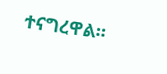ተናግረዋል።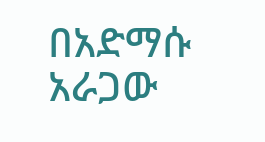በአድማሱ አራጋው